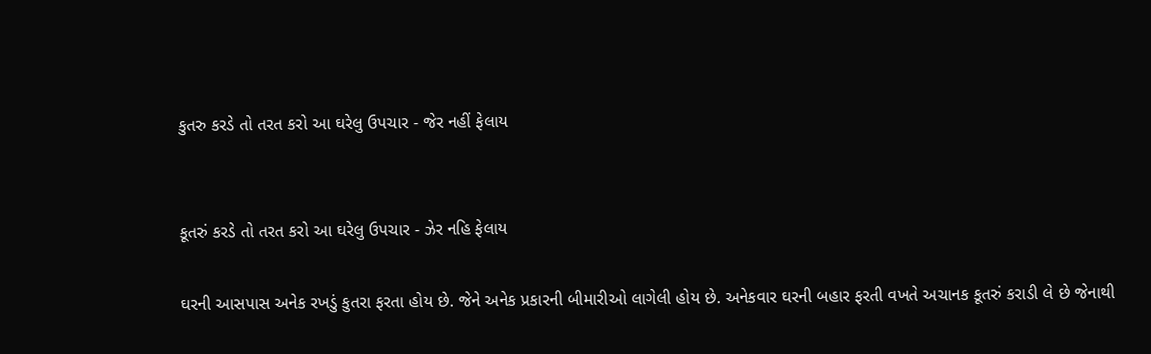કુતરુ કરડે તો તરત કરો આ ઘરેલુ ઉપચાર - જેર નહીં ફેલાય


કૂતરું કરડે તો તરત કરો આ ઘરેલુ ઉપચાર - ઝેર નહિ ફેલાય

ઘરની આસપાસ અનેક રખડું કુતરા ફરતા હોય છે. જેને અનેક પ્રકારની બીમારીઓ લાગેલી હોય છે. અનેકવાર ઘરની બહાર ફરતી વખતે અચાનક કૂતરું કરાડી લે છે જેનાથી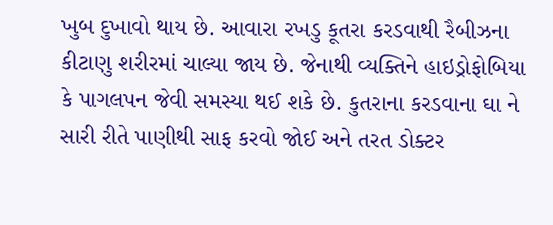ખુબ દુખાવો થાય છે. આવારા રખડુ કૂતરા કરડવાથી રૈબીઝના કીટાણુ શરીરમાં ચાલ્યા જાય છે. જેનાથી વ્યક્તિને હાઇડ્રોફોબિયા કે પાગલપન જેવી સમસ્યા થઈ શકે છે. કુતરાના કરડવાના ઘા ને સારી રીતે પાણીથી સાફ કરવો જોઈ અને તરત ડોક્ટર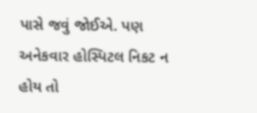પાસે જવું જોઈએ. પણ અનેકવાર હોસ્પિટલ નિકટ ન હોય તો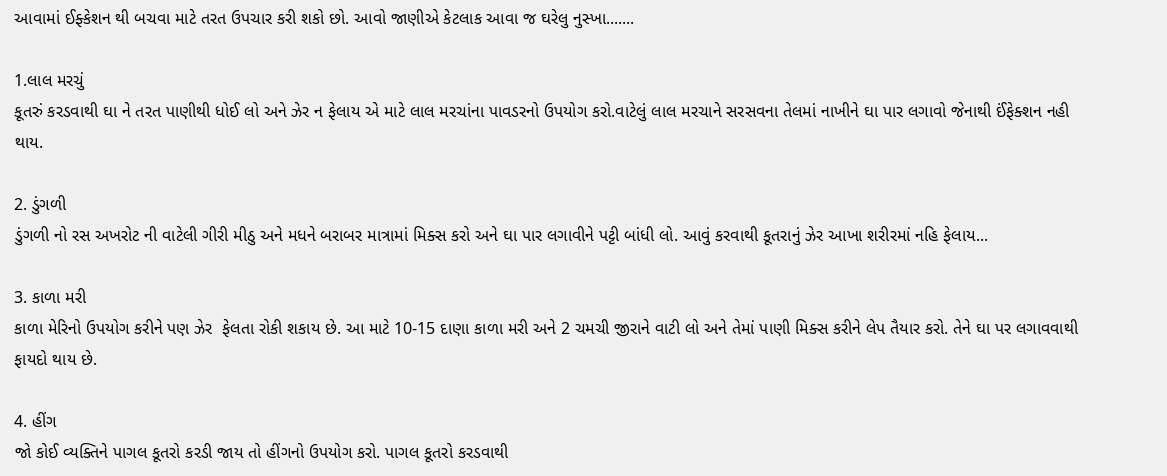આવામાં ઈફ્કેશન થી બચવા માટે તરત ઉપચાર કરી શકો છો. આવો જાણીએ કેટલાક આવા જ ઘરેલુ નુસ્ખા.......

1.લાલ મરચું
કૂતરું કરડવાથી ઘા ને તરત પાણીથી ધોઈ લો અને ઝેર ન ફેલાય એ માટે લાલ મરચાંના પાવડરનો ઉપયોગ કરો.વાટેલું લાલ મરચાને સરસવના તેલમાં નાખીને ઘા પાર લગાવો જેનાથી ઈંફેક્શન નહી થાય.

2. ડુંગળી
ડુંગળી નો રસ અખરોટ ની વાટેલી ગીરી મીઠુ અને મધને બરાબર માત્રામાં મિક્સ કરો અને ઘા પાર લગાવીને પટ્ટી બાંધી લો. આવું કરવાથી કૂતરાનું ઝેર આખા શરીરમાં નહિ ફેલાય...

3. કાળા મરી
કાળા મેરિનો ઉપયોગ કરીને પણ ઝેર  ફેલતા રોકી શકાય છે. આ માટે 10-15 દાણા કાળા મરી અને 2 ચમચી જીરાને વાટી લો અને તેમાં પાણી મિક્સ કરીને લેપ તૈયાર કરો. તેને ઘા પર લગાવવાથી ફાયદો થાય છે.

4. હીંગ
જો કોઈ વ્યક્તિને પાગલ કૂતરો કરડી જાય તો હીંગનો ઉપયોગ કરો. પાગલ કૂતરો કરડવાથી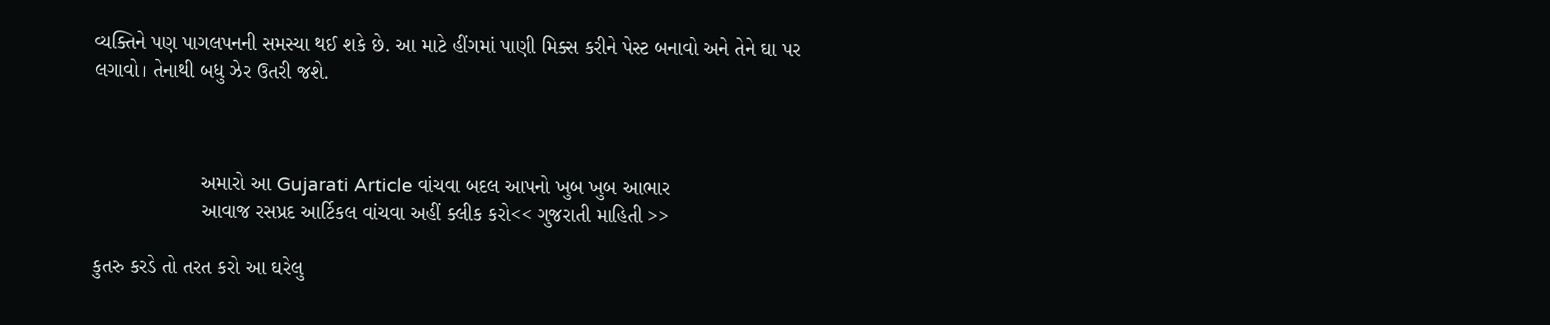વ્યક્તિને પણ પાગલપનની સમસ્યા થઈ શકે છે. આ માટે હીંગમાં પાણી મિક્સ કરીને પેસ્ટ બનાવો અને તેને ઘા પર લગાવો। તેનાથી બધુ ઝેર ઉતરી જશે.



                   અમારો આ Gujarati Article વાંચવા બદલ આપનો ખુબ ખુબ આભાર
                   આવાજ રસપ્રદ આર્ટિકલ વાંચવા અહીં ક્લીક કરો<< ગુજરાતી માહિતી >>

કુતરુ કરડે તો તરત કરો આ ઘરેલુ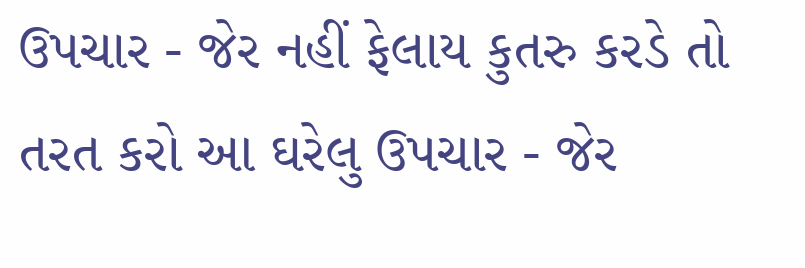ઉપચાર - જેર નહીં ફેલાય કુતરુ કરડે તો તરત કરો આ ઘરેલુ ઉપચાર - જેર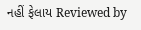નહીં ફેલાય Reviewed by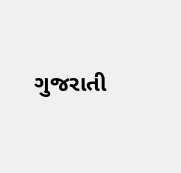ગુજરાતી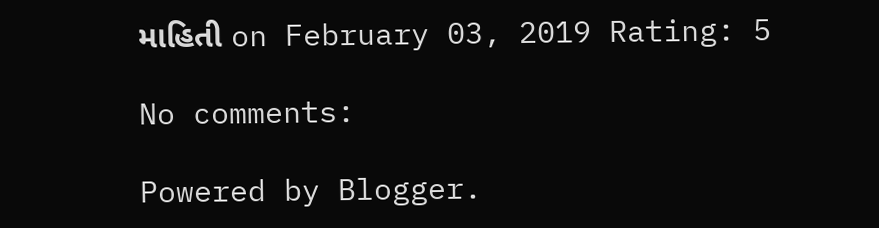માહિતી on February 03, 2019 Rating: 5

No comments:

Powered by Blogger.